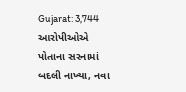Gujarat: 3,744 આરોપીઓએ પોતાના સરનામાં બદલી નાખ્યા, નવા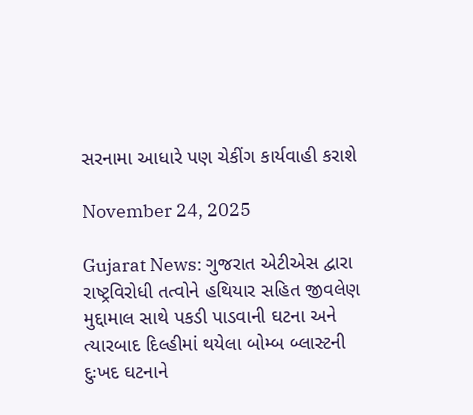સરનામા આધારે પણ ચેકીંગ કાર્યવાહી કરાશે

November 24, 2025

Gujarat News: ગુજરાત એટીએસ દ્વારા રાષ્ટ્રવિરોધી તત્વોને હથિયાર સહિત જીવલેણ મુદ્દામાલ સાથે પકડી પાડવાની ઘટના અને ત્યારબાદ દિલ્હીમાં થયેલા બોમ્બ બ્લાસ્ટની દુઃખદ ઘટનાને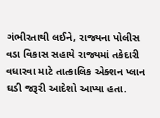ગંભીરતાથી લઈને, રાજ્યના પોલીસ વડા વિકાસ સહાયે રાજ્યમાં તકેદારી વધારવા માટે તાત્કાલિક એક્શન પ્લાન ઘડી જરૂરી આદેશો આપ્યા હતા.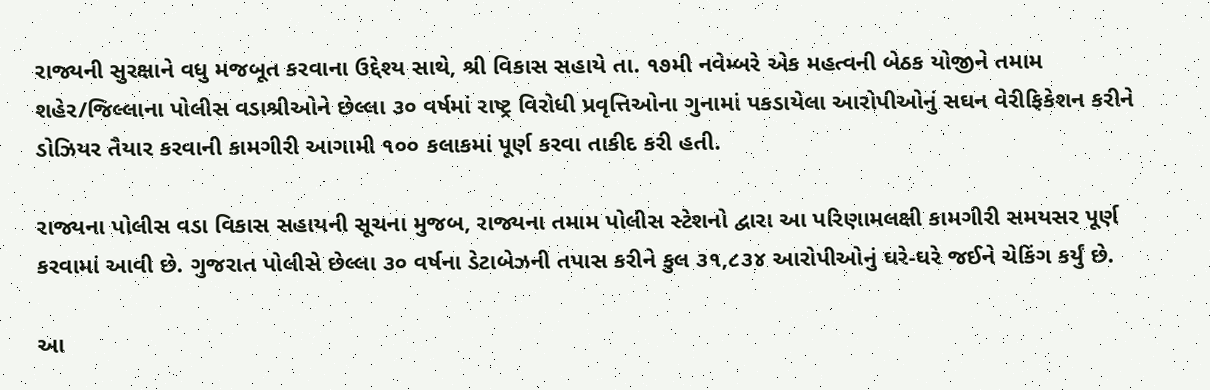રાજ્યની સુરક્ષાને વધુ મજબૂત કરવાના ઉદ્દેશ્ય સાથે, શ્રી વિકાસ સહાયે તા. ૧૭મી નવેમ્બરે એક મહત્વની બેઠક યોજીને તમામ શહેર/જિલ્લાના પોલીસ વડાશ્રીઓને છેલ્લા ૩૦ વર્ષમાં રાષ્ટ્ર વિરોધી પ્રવૃત્તિઓના ગુનામાં પકડાયેલા આરોપીઓનું સઘન વેરીફિકેશન કરીને ડોઝિયર તૈયાર કરવાની કામગીરી આગામી ૧૦૦ કલાકમાં પૂર્ણ કરવા તાકીદ કરી હતી.

રાજ્યના પોલીસ વડા વિકાસ સહાયની સૂચના મુજબ, રાજ્યના તમામ પોલીસ સ્ટેશનો દ્વારા આ પરિણામલક્ષી કામગીરી સમયસર પૂર્ણ કરવામાં આવી છે. ગુજરાત પોલીસે છેલ્લા ૩૦ વર્ષના ડેટાબેઝની તપાસ કરીને કુલ ૩૧,૮૩૪ આરોપીઓનું ઘરે-ઘરે જઈને ચેકિંગ કર્યું છે.

આ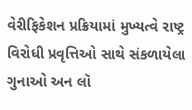વેરીફિકેશન પ્રક્રિયામાં મુખ્યત્વે રાષ્ટ્ર વિરોધી પ્રવૃત્તિઓ સાથે સંકળાયેલા ગુનાઓ અન લૉ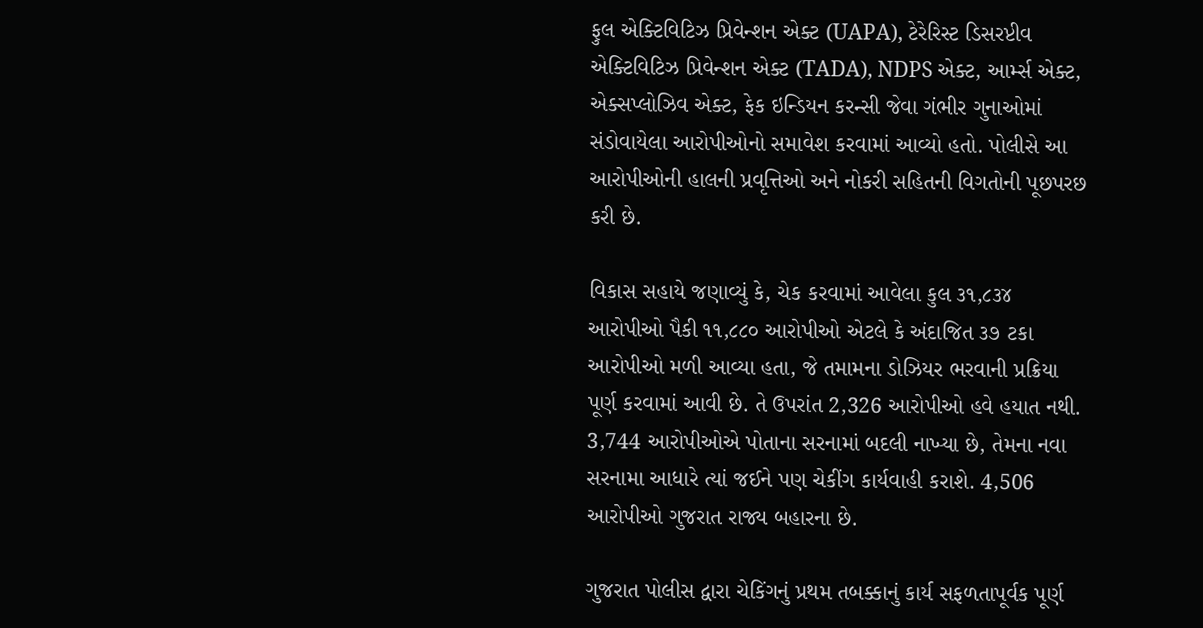ફુલ એક્ટિવિટિઝ પ્રિવેન્શન એક્ટ (UAPA), ટેરેરિસ્ટ ડિસરપ્ટીવ એક્ટિવિટિઝ પ્રિવેન્શન એક્ટ (TADA), NDPS એક્ટ, આર્મ્સ એક્ટ, એક્સપ્લોઝિવ એક્ટ, ફેક ઇન્ડિયન કરન્સી જેવા ગંભીર ગુનાઓમાં સંડોવાયેલા આરોપીઓનો સમાવેશ કરવામાં આવ્યો હતો. પોલીસે આ આરોપીઓની હાલની પ્રવૃત્તિઓ અને નોકરી સહિતની વિગતોની પૂછપરછ કરી છે.

વિકાસ સહાયે જણાવ્યું કે, ચેક કરવામાં આવેલા કુલ ૩૧,૮૩૪ આરોપીઓ પૈકી ૧૧,૮૮૦ આરોપીઓ એટલે કે અંદાજિત ૩૭ ટકા આરોપીઓ મળી આવ્યા હતા, જે તમામના ડોઝિયર ભરવાની પ્રક્રિયા પૂર્ણ કરવામાં આવી છે. તે ઉપરાંત 2,326 આરોપીઓ હવે હયાત નથી. 3,744 આરોપીઓએ પોતાના સરનામાં બદલી નાખ્યા છે, તેમના નવા સરનામા આધારે ત્યાં જઈને પણ ચેકીંગ કાર્યવાહી કરાશે. 4,506 આરોપીઓ ગુજરાત રાજ્ય બહારના છે.

ગુજરાત પોલીસ દ્વારા ચેકિંગનું પ્રથમ તબક્કાનું કાર્ય સફળતાપૂર્વક પૂર્ણ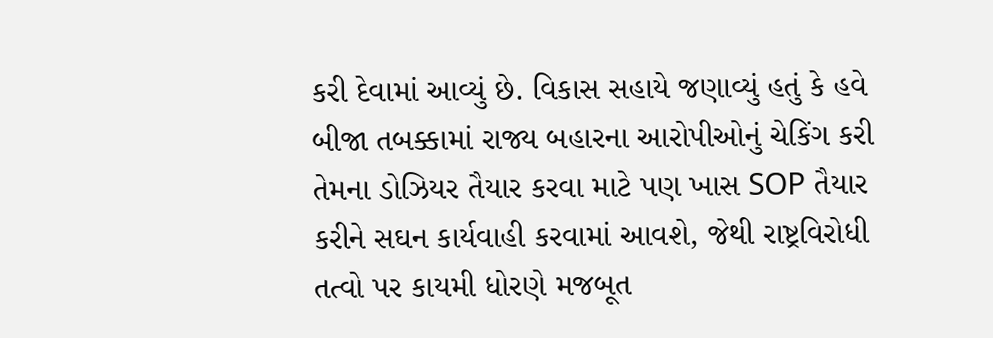કરી દેવામાં આવ્યું છે. વિકાસ સહાયે જણાવ્યું હતું કે હવે બીજા તબક્કામાં રાજ્ય બહારના આરોપીઓનું ચેકિંગ કરી તેમના ડોઝિયર તૈયાર કરવા માટે પણ ખાસ SOP તૈયાર કરીને સઘન કાર્યવાહી કરવામાં આવશે, જેથી રાષ્ટ્રવિરોધી તત્વો પર કાયમી ધોરણે મજબૂત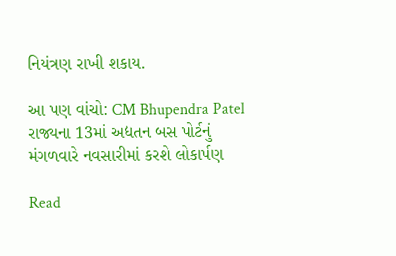નિયંત્રણ રાખી શકાય.

આ પણ વાંચો: CM Bhupendra Patel રાજ્યના 13માં અદ્યતન બસ પોર્ટનું મંગળવારે નવસારીમાં કરશે લોકાર્પણ

Read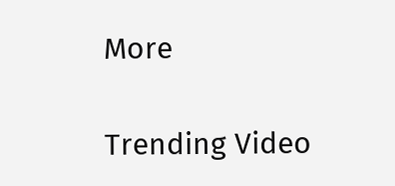More

Trending Video